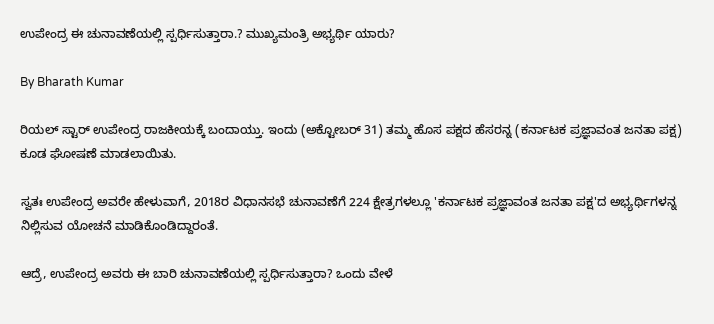ಉಪೇಂದ್ರ ಈ ಚುನಾವಣೆಯಲ್ಲಿ ಸ್ಪರ್ಧಿಸುತ್ತಾರಾ.? ಮುಖ್ಯಮಂತ್ರಿ ಅಭ್ಯರ್ಥಿ ಯಾರು?

By Bharath Kumar

ರಿಯಲ್ ಸ್ಟಾರ್ ಉಪೇಂದ್ರ ರಾಜಕೀಯಕ್ಕೆ ಬಂದಾಯ್ತು. ಇಂದು (ಅಕ್ಟೋಬರ್ 31) ತಮ್ಮ ಹೊಸ ಪಕ್ಷದ ಹೆಸರನ್ನ (ಕರ್ನಾಟಕ ಪ್ರಜ್ಞಾವಂತ ಜನತಾ ಪಕ್ಷ) ಕೂಡ ಘೋಷಣೆ ಮಾಡಲಾಯಿತು.

ಸ್ವತಃ ಉಪೇಂದ್ರ ಅವರೇ ಹೇಳುವಾಗೆ, 2018ರ ವಿಧಾನಸಭೆ ಚುನಾವಣೆಗೆ 224 ಕ್ಷೇತ್ರಗಳಲ್ಲೂ 'ಕರ್ನಾಟಕ ಪ್ರಜ್ಞಾವಂತ ಜನತಾ ಪಕ್ಷ'ದ ಅಭ್ಯರ್ಥಿಗಳನ್ನ ನಿಲ್ಲಿಸುವ ಯೋಚನೆ ಮಾಡಿಕೊಂಡಿದ್ದಾರಂತೆ.

ಆದ್ರೆ, ಉಪೇಂದ್ರ ಅವರು ಈ ಬಾರಿ ಚುನಾವಣೆಯಲ್ಲಿ ಸ್ಪರ್ಧಿಸುತ್ತಾರಾ? ಒಂದು ವೇಳೆ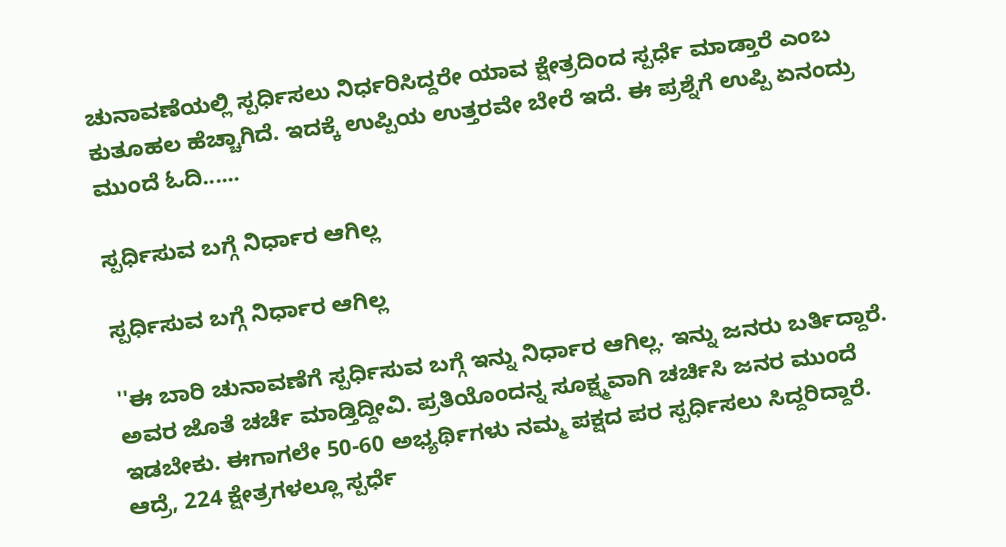ಚುನಾವಣೆಯಲ್ಲಿ ಸ್ಪರ್ಧಿಸಲು ನಿರ್ಧರಿಸಿದ್ದರೇ ಯಾವ ಕ್ಷೇತ್ರದಿಂದ ಸ್ಪರ್ಧೆ ಮಾಡ್ತಾರೆ ಎಂಬ ಕುತೂಹಲ ಹೆಚ್ಚಾಗಿದೆ. ಇದಕ್ಕೆ ಉಪ್ಪಿಯ ಉತ್ತರವೇ ಬೇರೆ ಇದೆ. ಈ ಪ್ರಶ್ನೆಗೆ ಉಪ್ಪಿ ಏನಂದ್ರು ಮುಂದೆ ಓದಿ......

ಸ್ಪರ್ಧಿಸುವ ಬಗ್ಗೆ ನಿರ್ಧಾರ ಆಗಿಲ್ಲ

ಸ್ಪರ್ಧಿಸುವ ಬಗ್ಗೆ ನಿರ್ಧಾರ ಆಗಿಲ್ಲ

''ಈ ಬಾರಿ ಚುನಾವಣೆಗೆ ಸ್ಪರ್ಧಿಸುವ ಬಗ್ಗೆ ಇನ್ನು ನಿರ್ಧಾರ ಆಗಿಲ್ಲ. ಇನ್ನು ಜನರು ಬರ್ತಿದ್ದಾರೆ. ಅವರ ಜೊತೆ ಚರ್ಚೆ ಮಾಡ್ತಿದ್ದೀವಿ. ಪ್ರತಿಯೊಂದನ್ನ ಸೂಕ್ಷ್ಮವಾಗಿ ಚರ್ಚಿಸಿ ಜನರ ಮುಂದೆ ಇಡಬೇಕು. ಈಗಾಗಲೇ 50-60 ಅಭ್ಯರ್ಥಿಗಳು ನಮ್ಮ ಪಕ್ಷದ ಪರ ಸ್ಪರ್ಧಿಸಲು ಸಿದ್ದರಿದ್ದಾರೆ. ಆದ್ರೆ, 224 ಕ್ಷೇತ್ರಗಳಲ್ಲೂ ಸ್ಪರ್ಧೆ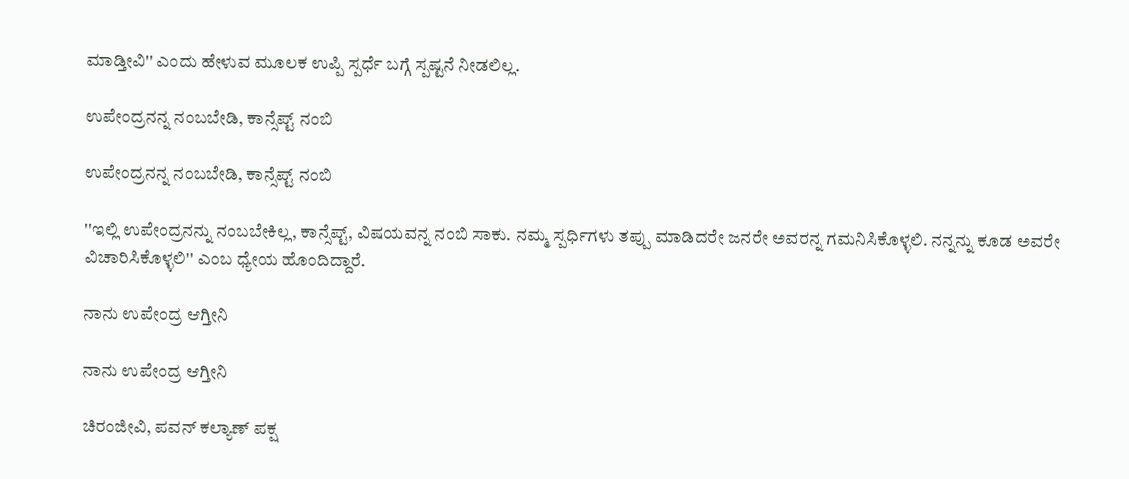ಮಾಡ್ತೀವಿ'' ಎಂದು ಹೇಳುವ ಮೂಲಕ ಉಪ್ಪಿ ಸ್ಪರ್ಧೆ ಬಗ್ಗೆ ಸ್ಪಷ್ಟನೆ ನೀಡಲಿಲ್ಲ.

ಉಪೇಂದ್ರನನ್ನ ನಂಬಬೇಡಿ, ಕಾನ್ಸೆಪ್ಟ್ ನಂಬಿ

ಉಪೇಂದ್ರನನ್ನ ನಂಬಬೇಡಿ, ಕಾನ್ಸೆಪ್ಟ್ ನಂಬಿ

''ಇಲ್ಲಿ ಉಪೇಂದ್ರನನ್ನು ನಂಬಬೇಕಿಲ್ಲ, ಕಾನ್ಸೆಪ್ಟ್, ವಿಷಯವನ್ನ ನಂಬಿ ಸಾಕು. ನಮ್ಮ ಸ್ಪರ್ಧಿಗಳು ತಪ್ಪು ಮಾಡಿದರೇ ಜನರೇ ಅವರನ್ನ ಗಮನಿಸಿಕೊಳ್ಳಲಿ. ನನ್ನನ್ನು ಕೂಡ ಅವರೇ ವಿಚಾರಿಸಿಕೊಳ್ಳಲಿ'' ಎಂಬ ಧ್ಯೇಯ ಹೊಂದಿದ್ದಾರೆ.

ನಾನು ಉಪೇಂದ್ರ ಆಗ್ತೀನಿ

ನಾನು ಉಪೇಂದ್ರ ಆಗ್ತೀನಿ

ಚಿರಂಜೀವಿ, ಪವನ್ ಕಲ್ಯಾಣ್ ಪಕ್ಷ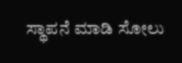ಸ್ಥಾಪನೆ ಮಾಡಿ ಸೋಲು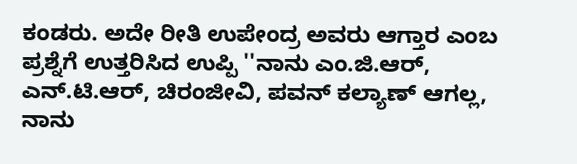ಕಂಡರು. ಅದೇ ರೀತಿ ಉಪೇಂದ್ರ ಅವರು ಆಗ್ತಾರ ಎಂಬ ಪ್ರಶ್ನೆಗೆ ಉತ್ತರಿಸಿದ ಉಪ್ಪಿ ''ನಾನು ಎಂ.ಜಿ.ಆರ್, ಎನ್.ಟಿ.ಆರ್, ಚಿರಂಜೀವಿ, ಪವನ್ ಕಲ್ಯಾಣ್ ಆಗಲ್ಲ, ನಾನು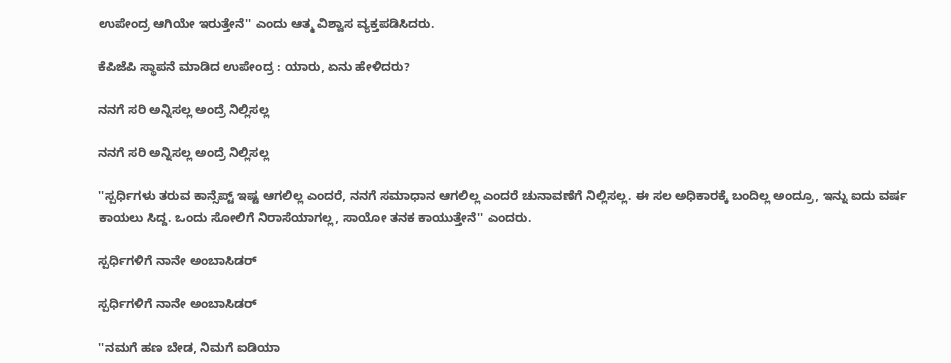ಉಪೇಂದ್ರ ಆಗಿಯೇ ಇರುತ್ತೇನೆ'' ಎಂದು ಆತ್ಮ ವಿಶ್ವಾಸ ವ್ಯಕ್ತಪಡಿಸಿದರು.

ಕೆಪಿಜೆಪಿ ಸ್ಥಾಪನೆ ಮಾಡಿದ ಉಪೇಂದ್ರ : ಯಾರು, ಏನು ಹೇಳಿದರು?

ನನಗೆ ಸರಿ ಅನ್ನಿಸಲ್ಲ ಅಂದ್ರೆ ನಿಲ್ಲಿಸಲ್ಲ

ನನಗೆ ಸರಿ ಅನ್ನಿಸಲ್ಲ ಅಂದ್ರೆ ನಿಲ್ಲಿಸಲ್ಲ

''ಸ್ಪರ್ಧಿಗಳು ತರುವ ಕಾನ್ಸೆಪ್ಟ್ ಇಷ್ಟ ಆಗಲಿಲ್ಲ ಎಂದರೆ, ನನಗೆ ಸಮಾಧಾನ ಆಗಲಿಲ್ಲ ಎಂದರೆ ಚುನಾವಣೆಗೆ ನಿಲ್ಲಿಸಲ್ಲ. ಈ ಸಲ ಅಧಿಕಾರಕ್ಕೆ ಬಂದಿಲ್ಲ ಅಂದ್ರೂ, ಇನ್ನು ಐದು ವರ್ಷ ಕಾಯಲು ಸಿದ್ದ. ಒಂದು ಸೋಲಿಗೆ ನಿರಾಸೆಯಾಗಲ್ಲ, ಸಾಯೋ ತನಕ ಕಾಯುತ್ತೇನೆ'' ಎಂದರು.

ಸ್ಪರ್ಧಿಗಳಿಗೆ ನಾನೇ ಅಂಬಾಸಿಡರ್

ಸ್ಪರ್ಧಿಗಳಿಗೆ ನಾನೇ ಅಂಬಾಸಿಡರ್

''ನಮಗೆ ಹಣ ಬೇಡ, ನಿಮಗೆ ಐಡಿಯಾ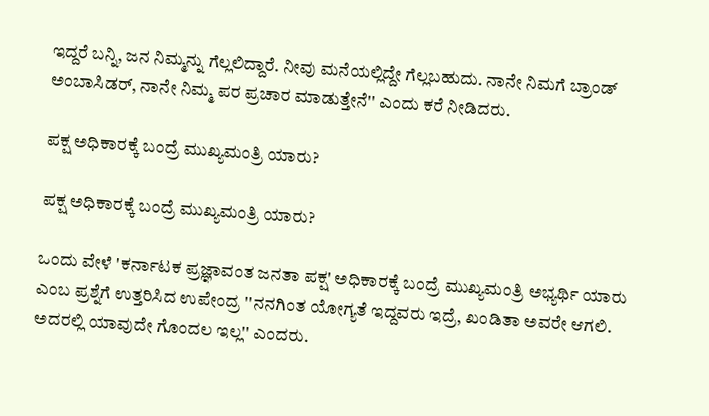ಇದ್ದರೆ ಬನ್ನಿ, ಜನ ನಿಮ್ಮನ್ನು ಗೆಲ್ಲಲಿದ್ದಾರೆ. ನೀವು ಮನೆಯಲ್ಲಿದ್ದೇ ಗೆಲ್ಲಬಹುದು. ನಾನೇ ನಿಮಗೆ ಬ್ರಾಂಡ್ ಅಂಬಾಸಿಡರ್, ನಾನೇ ನಿಮ್ಮ ಪರ ಪ್ರಚಾರ ಮಾಡುತ್ತೇನೆ'' ಎಂದು ಕರೆ ನೀಡಿದರು.

ಪಕ್ಷ ಅಧಿಕಾರಕ್ಕೆ ಬಂದ್ರೆ ಮುಖ್ಯಮಂತ್ರಿ ಯಾರು?

ಪಕ್ಷ ಅಧಿಕಾರಕ್ಕೆ ಬಂದ್ರೆ ಮುಖ್ಯಮಂತ್ರಿ ಯಾರು?

ಒಂದು ವೇಳೆ 'ಕರ್ನಾಟಕ ಪ್ರಜ್ಞಾವಂತ ಜನತಾ ಪಕ್ಷ' ಅಧಿಕಾರಕ್ಕೆ ಬಂದ್ರೆ ಮುಖ್ಯಮಂತ್ರಿ ಅಭ್ಯರ್ಥಿ ಯಾರು ಎಂಬ ಪ್ರಶ್ನೆಗೆ ಉತ್ತರಿಸಿದ ಉಪೇಂದ್ರ ''ನನಗಿಂತ ಯೋಗ್ಯತೆ ಇದ್ದವರು ಇದ್ರೆ, ಖಂಡಿತಾ ಅವರೇ ಆಗಲಿ. ಅದರಲ್ಲಿ ಯಾವುದೇ ಗೊಂದಲ ಇಲ್ಲ'' ಎಂದರು.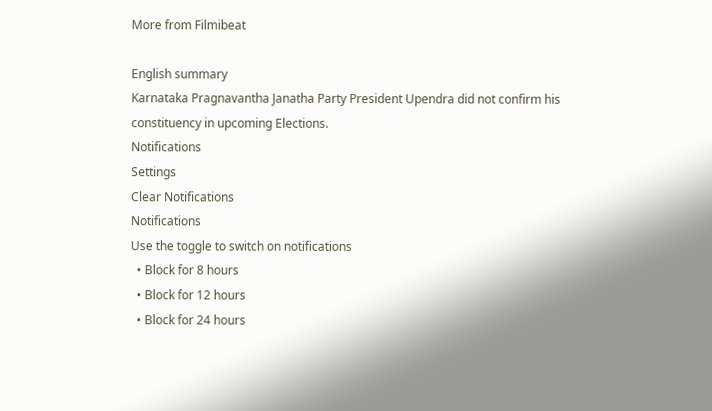More from Filmibeat

English summary
Karnataka Pragnavantha Janatha Party President Upendra did not confirm his constituency in upcoming Elections.
Notifications
Settings
Clear Notifications
Notifications
Use the toggle to switch on notifications
  • Block for 8 hours
  • Block for 12 hours
  • Block for 24 hours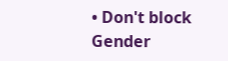• Don't block
Gender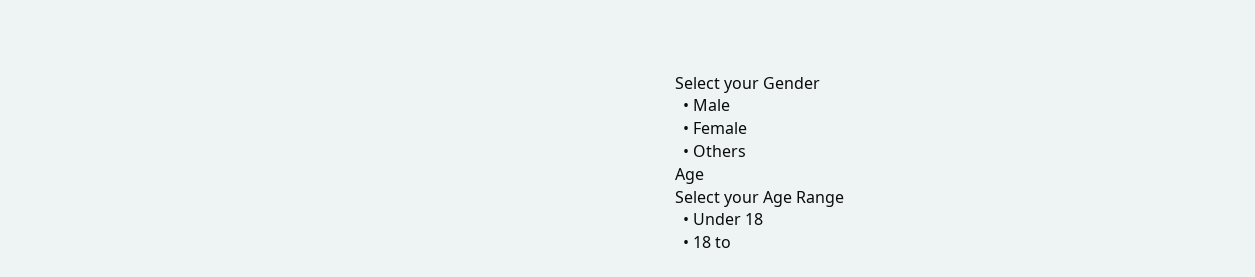Select your Gender
  • Male
  • Female
  • Others
Age
Select your Age Range
  • Under 18
  • 18 to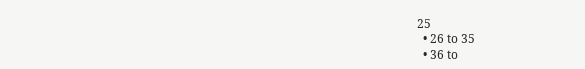25
  • 26 to 35
  • 36 to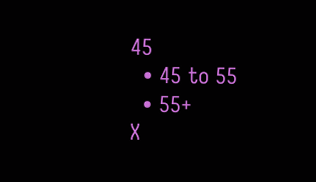45
  • 45 to 55
  • 55+
X